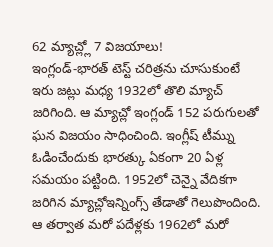62 మ్యాచ్ల్లో 7 విజయాలు!
ఇంగ్లండ్-భారత్ టెస్ట్ చరిత్రను చూసుకుంటే ఇరు జట్లు మధ్య 1932లో తొలి మ్యాచ్ జరిగింది. ఆ మ్యాచ్లో ఇంగ్లండ్ 152 పరుగులతో ఘన విజయం సాధించింది. ఇంగ్లీష్ టీమ్ను ఓడించేందుకు భారత్కు ఏకంగా 20 ఏళ్ల సమయం పట్టింది. 1952లో చెన్నై వేదికగా జరిగిన మ్యాచ్లోఇన్నింగ్స్ తేడాతో గెలుపొందింది. ఆ తర్వాత మరో పదేళ్లకు 1962లో మరో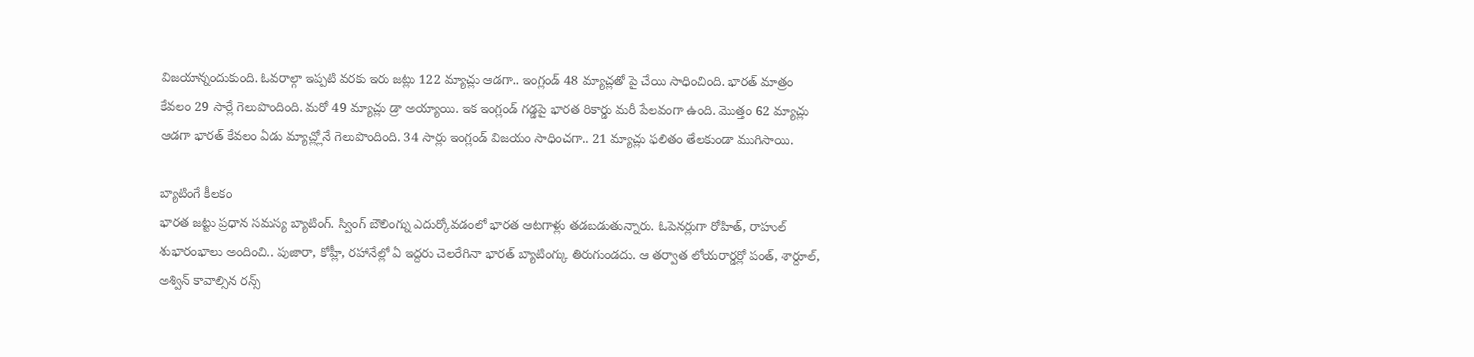విజయాన్నందుకుంది. ఓవరాల్గా ఇప్పటి వరకు ఇరు జట్లు 122 మ్యాచ్లు ఆడగా.. ఇంగ్లండ్ 48 మ్యాచ్లతో పై చేయి సాధించింది. భారత్ మాత్రం కేవలం 29 సార్లే గెలుపొందింది. మరో 49 మ్యాచ్లు డ్రా అయ్యాయి. ఇక ఇంగ్లండ్ గడ్డపై భారత రికార్డు మరీ పేలవంగా ఉంది. మొత్తం 62 మ్యాచ్లు ఆడగా భారత్ కేవలం ఏడు మ్యాచ్ల్లోనే గెలుపొందింది. 34 సార్లు ఇంగ్లండ్ విజయం సాధించగా.. 21 మ్యాచ్లు ఫలితం తేలకుండా ముగిసాయి.

బ్యాటింగే కీలకం
భారత జట్టు ప్రధాన సమస్య బ్యాటింగ్. స్వింగ్ బౌలింగ్ను ఎదుర్కోవడంలో భారత ఆటగాళ్లు తడబడుతున్నారు. ఓపెనర్లుగా రోహిత్, రాహుల్ శుభారంభాలు అందించి.. పుజారా, కోహ్లీ, రహానేల్లో ఏ ఇద్దరు చెలరేగినా భారత్ బ్యాటింగ్కు తిరుగుండదు. ఆ తర్వాత లోయరార్డర్లో పంత్, శార్దూల్, అశ్విన్ కావాల్సిన రన్స్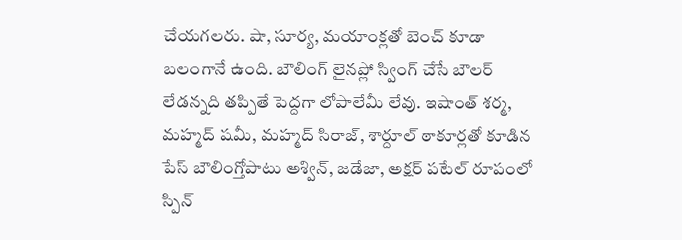చేయగలరు. షా, సూర్య, మయాంక్లతో బెంచ్ కూడా బలంగానే ఉంది. బౌలింగ్ లైనప్లో స్వింగ్ చేసే బౌలర్ లేడన్నది తప్పితే పెద్దగా లోపాలేమీ లేవు. ఇషాంత్ శర్మ, మహ్మద్ షమీ, మహ్మద్ సిరాజ్, శార్దూల్ ఠాకూర్లతో కూడిన పేస్ బౌలింగ్తోపాటు అశ్విన్, జడేజా, అక్షర్ పటేల్ రూపంలో స్పిన్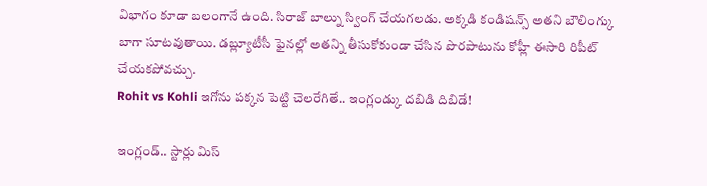విభాగం కూడా బలంగానే ఉంది. సిరాజ్ బాల్ను స్వింగ్ చేయగలడు. అక్కడి కండిషన్స్ అతని బౌలింగ్కు బాగా సూటవుతాయి. డబ్ల్యూటీసీ ఫైనల్లో అతన్ని తీసుకోకుండా చేసిన పొరపాటును కోహ్లీ ఈసారి రిపీట్ చేయకపోవచ్చు.
Rohit vs Kohli ఇగోను పక్కన పెట్టి చెలరేగితే.. ఇంగ్లండ్కు దబిడి దిబిడే!

ఇంగ్లండ్.. స్టార్లు మిస్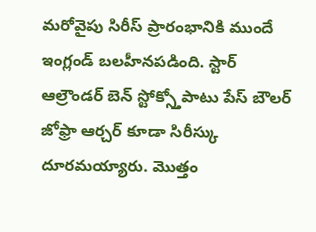మరోవైపు సిరీస్ ప్రారంభానికి ముందే ఇంగ్లండ్ బలహీనపడింది. స్టార్ ఆల్రౌండర్ బెన్ స్టోక్స్తోపాటు పేస్ బౌలర్ జోఫ్రా ఆర్చర్ కూడా సిరీస్కు దూరమయ్యారు. మొత్తం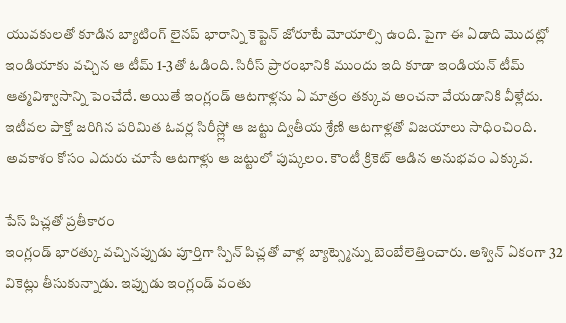యువకులతో కూడిన బ్యాటింగ్ లైనప్ భారాన్ని కెప్టెన్ జోరూటే మోయాల్సి ఉంది. పైగా ఈ ఏడాది మొదట్లో ఇండియాకు వచ్చిన ఆ టీమ్ 1-3తో ఓడింది. సిరీస్ ప్రారంభానికి ముందు ఇది కూడా ఇండియన్ టీమ్ ఆత్మవిశ్వాసాన్ని పెంచేదే. అయితే ఇంగ్లండ్ ఆటగాళ్లను ఏ మాత్రం తక్కువ అంచనా వేయడానికి వీళ్లేదు. ఇటీవల పాక్తో జరిగిన పరిమిత ఓవర్ల సిరీస్ల్లో ఆ జట్టు ద్వితీయ శ్రేణి ఆటగాళ్లతో విజయాలు సాధించింది. అవకాశం కోసం ఎదురు చూసే ఆటగాళ్లు ఆ జట్టులో పుష్కలం. కౌంటీ క్రికెట్ ఆడిన అనుభవం ఎక్కువ.

పేస్ పిచ్లతో ప్రతీకారం
ఇంగ్లండ్ భారత్కు వచ్చినప్పుడు పూర్తిగా స్పిన్ పిచ్లతో వాళ్ల బ్యాట్స్మెన్ను బెంబేలెత్తించారు. అశ్విన్ ఏకంగా 32 వికెట్లు తీసుకున్నాడు. ఇప్పుడు ఇంగ్లండ్ వంతు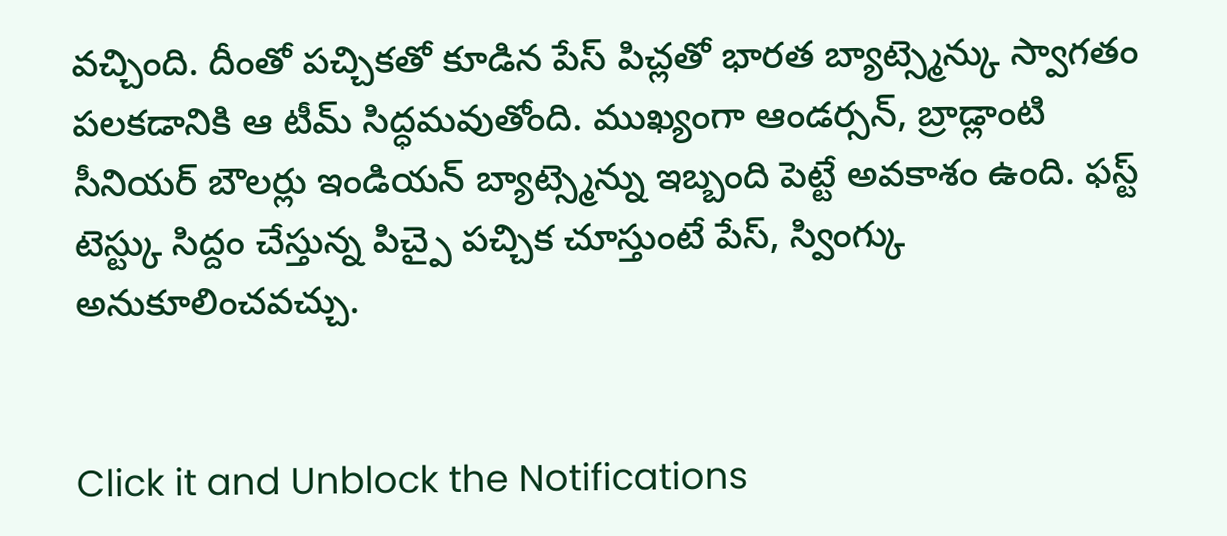వచ్చింది. దీంతో పచ్చికతో కూడిన పేస్ పిచ్లతో భారత బ్యాట్స్మెన్కు స్వాగతం పలకడానికి ఆ టీమ్ సిద్ధమవుతోంది. ముఖ్యంగా ఆండర్సన్, బ్రాడ్లాంటి సీనియర్ బౌలర్లు ఇండియన్ బ్యాట్స్మెన్ను ఇబ్బంది పెట్టే అవకాశం ఉంది. ఫస్ట్ టెస్ట్కు సిద్దం చేస్తున్న పిచ్పై పచ్చిక చూస్తుంటే పేస్, స్వింగ్కు అనుకూలించవచ్చు.


Click it and Unblock the Notifications